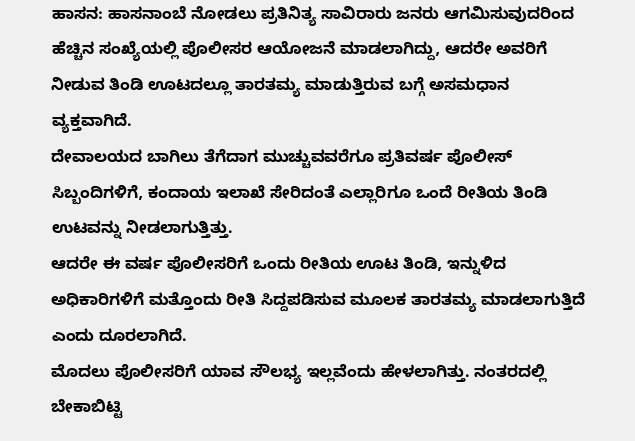ಹಾಸನ: ಹಾಸನಾಂಬೆ ನೋಡಲು ಪ್ರತಿನಿತ್ಯ ಸಾವಿರಾರು ಜನರು ಆಗಮಿಸುವುದರಿಂದ ಹೆಚ್ಚಿನ ಸಂಖ್ಯೆಯಲ್ಲಿ ಪೊಲೀಸರ ಆಯೋಜನೆ ಮಾಡಲಾಗಿದ್ದು, ಆದರೇ ಅವರಿಗೆ ನೀಡುವ ತಿಂಡಿ ಊಟದಲ್ಲೂ ತಾರತಮ್ಯ ಮಾಡುತ್ತಿರುವ ಬಗ್ಗೆ ಅಸಮಧಾನ ವ್ಯಕ್ತವಾಗಿದೆ.
ದೇವಾಲಯದ ಬಾಗಿಲು ತೆಗೆದಾಗ ಮುಚ್ಚುವವರೆಗೂ ಪ್ರತಿವರ್ಷ ಪೊಲೀಸ್ ಸಿಬ್ಬಂದಿಗಳಿಗೆ, ಕಂದಾಯ ಇಲಾಖೆ ಸೇರಿದಂತೆ ಎಲ್ಲಾರಿಗೂ ಒಂದೆ ರೀತಿಯ ತಿಂಡಿ ಉಟವನ್ನು ನೀಡಲಾಗುತ್ತಿತ್ತು.
ಆದರೇ ಈ ವರ್ಷ ಪೊಲೀಸರಿಗೆ ಒಂದು ರೀತಿಯ ಊಟ ತಿಂಡಿ, ಇನ್ನುಳಿದ ಅಧಿಕಾರಿಗಳಿಗೆ ಮತ್ತೊಂದು ರೀತಿ ಸಿದ್ದಪಡಿಸುವ ಮೂಲಕ ತಾರತಮ್ಯ ಮಾಡಲಾಗುತ್ತಿದೆ ಎಂದು ದೂರಲಾಗಿದೆ.
ಮೊದಲು ಪೊಲೀಸರಿಗೆ ಯಾವ ಸೌಲಭ್ಯ ಇಲ್ಲವೆಂದು ಹೇಳಲಾಗಿತ್ತು. ನಂತರದಲ್ಲಿ ಬೇಕಾಬಿಟ್ಟಿ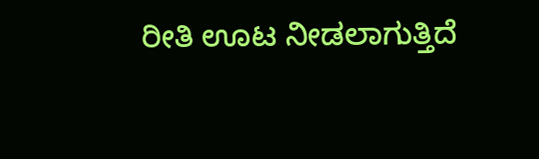ರೀತಿ ಊಟ ನೀಡಲಾಗುತ್ತಿದೆ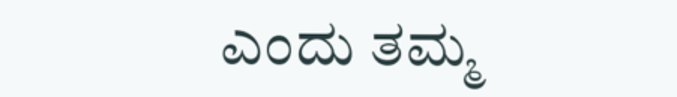ಎಂದು ತಮ್ಮ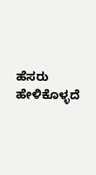ಹೆಸರು ಹೇಳಿಕೊಳ್ಳದೆ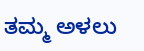ತಮ್ಮ ಅಳಲು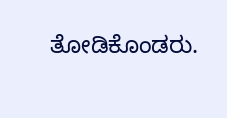ತೋಡಿಕೊಂಡರು.